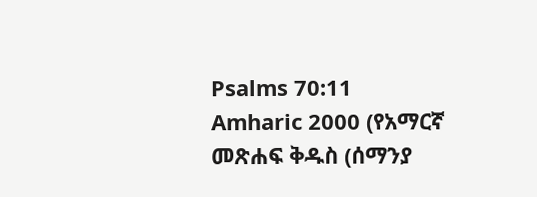Psalms 70:11
Amharic 2000 (የአማርኛ መጽሐፍ ቅዱስ (ሰማንያ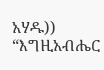አሃዱ))
“እግዚአብሔር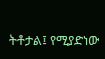ትቶታል፤ የሚያድነው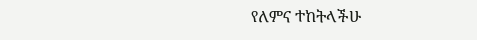የለምና ተከትላችሁ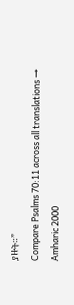ያዙት።”
Compare Psalms 70:11 across all translations →
Amharic 2000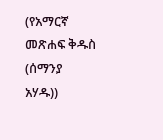(የአማርኛ መጽሐፍ ቅዱስ (ሰማንያ አሃዱ))